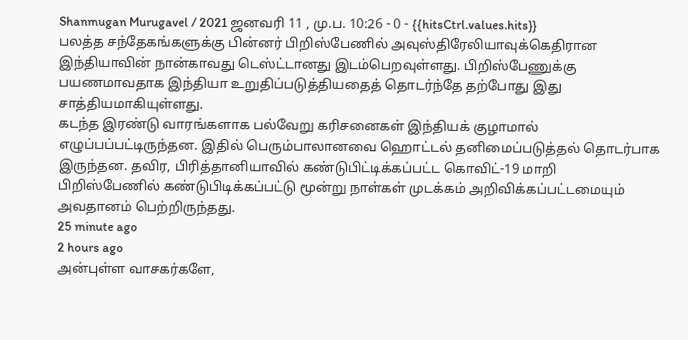Shanmugan Murugavel / 2021 ஜனவரி 11 , மு.ப. 10:26 - 0 - {{hitsCtrl.values.hits}}
பலத்த சந்தேகங்களுக்கு பின்னர் பிறிஸ்பேணில் அவுஸ்திரேலியாவுக்கெதிரான இந்தியாவின் நான்காவது டெஸ்ட்டானது இடம்பெறவுள்ளது. பிறிஸ்பேணுக்கு பயணமாவதாக இந்தியா உறுதிப்படுத்தியதைத் தொடர்ந்தே தற்போது இது சாத்தியமாகியுள்ளது.
கடந்த இரண்டு வாரங்களாக பல்வேறு கரிசனைகள் இந்தியக் குழாமால் எழுப்பப்பட்டிருந்தன. இதில் பெரும்பாலானவை ஹொட்டல் தனிமைப்படுத்தல் தொடர்பாக இருந்தன. தவிர, பிரித்தானியாவில் கண்டுபிட்டிக்கப்பட்ட கொவிட்-19 மாறி பிறிஸ்பேணில் கண்டுபிடிக்கப்பட்டு மூன்று நாள்கள் முடக்கம் அறிவிக்கப்பட்டமையும் அவதானம் பெற்றிருந்தது.
25 minute ago
2 hours ago
அன்புள்ள வாசகர்களே,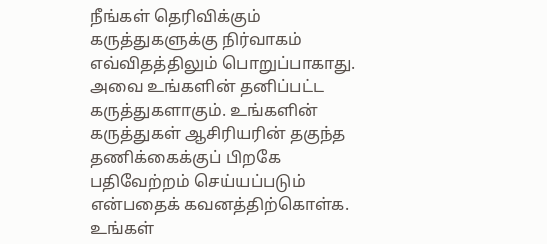நீங்கள் தெரிவிக்கும் கருத்துகளுக்கு நிர்வாகம் எவ்விதத்திலும் பொறுப்பாகாது. அவை உங்களின் தனிப்பட்ட கருத்துகளாகும். உங்களின் கருத்துகள் ஆசிரியரின் தகுந்த தணிக்கைக்குப் பிறகே பதிவேற்றம் செய்யப்படும் என்பதைக் கவனத்திற்கொள்க. உங்கள்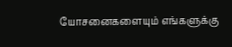யோசனைகளையும் எங்களுக்கு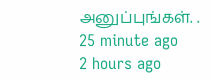அனுப்புங்கள். .
25 minute ago
2 hours ago